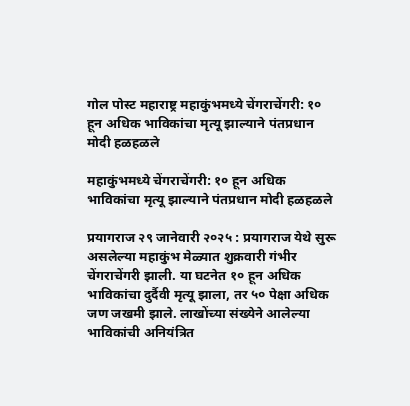गोल पोस्ट महाराष्ट्र महाकुंभमध्ये चेंगराचेंगरी: १० हून अधिक भाविकांचा मृत्यू झाल्याने पंतप्रधान मोदी हळहळले

महाकुंभमध्ये चेंगराचेंगरी: १० हून अधिक भाविकांचा मृत्यू झाल्याने पंतप्रधान मोदी हळहळले

प्रयागराज २९ जानेवारी २०२५ : प्रयागराज येथे सुरू असलेल्या महाकुंभ मेळ्यात शुक्रवारी गंभीर चेंगराचेंगरी झाली. या घटनेत १० हून अधिक भाविकांचा दुर्दैवी मृत्यू झाला, तर ५० पेक्षा अधिक जण जखमी झाले. लाखोंच्या संख्येने आलेल्या भाविकांची अनियंत्रित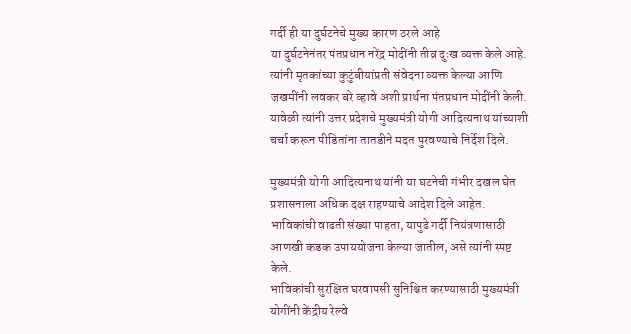गर्दी ही या दुर्घटनेचे मुख्य कारण ठरले आहे
या दुर्घटनेनंतर पंतप्रधान नरेंद्र मोदींनी तीव्र दुःख व्यक्त केले आहे. त्यांनी मृतकांच्या कुटुंबीयांप्रती संवेदना व्यक्त केल्या आणि जखमींनी लवकर बरे व्हावे अशी प्रार्थना पंतप्रधान मोदींनी केली. यावेळी त्यांनी उत्तर प्रदेशचे मुख्यमंत्री योगी आदित्यनाथ यांच्याशी चर्चा करून पीडितांना तातडीने मदत पुरवण्याचे निर्देश दिले.

मुख्यमंत्री योगी आदित्यनाथ यांनी या घटनेची गंभीर दखल घेत प्रशासनाला अधिक दक्ष राहण्याचे आदेश दिले आहेत. भाविकांची वाढती संख्या पाहता, यापुढे गर्दी नियंत्रणासाठी आणखी कडक उपाययोजना केल्या जातील, असे त्यांनी स्पष्ट केले.
भाविकांची सुरक्षित घरवापसी सुनिश्चित करण्यासाठी मुख्यमंत्री योगींनी केंद्रीय रेल्वे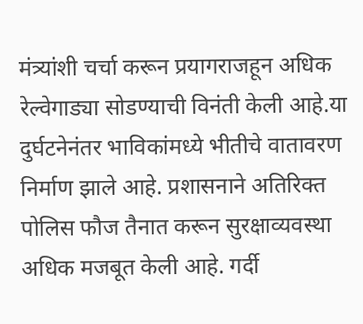मंत्र्यांशी चर्चा करून प्रयागराजहून अधिक रेल्वेगाड्या सोडण्याची विनंती केली आहे.या दुर्घटनेनंतर भाविकांमध्ये भीतीचे वातावरण निर्माण झाले आहे. प्रशासनाने अतिरिक्त पोलिस फौज तैनात करून सुरक्षाव्यवस्था अधिक मजबूत केली आहे. गर्दी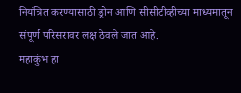नियंत्रित करण्यासाठी ड्रोन आणि सीसीटीव्हीच्या माध्यमातून संपूर्ण परिसरावर लक्ष ठेवले जात आहे.
महाकुंभ हा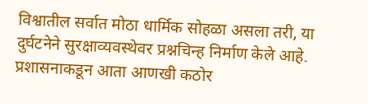विश्वातील सर्वात मोठा धार्मिक सोहळा असला तरी, या दुर्घटनेने सुरक्षाव्यवस्थेवर प्रश्नचिन्ह निर्माण केले आहे. प्रशासनाकडून आता आणखी कठोर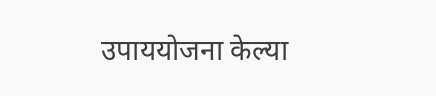उपाययोजना केल्या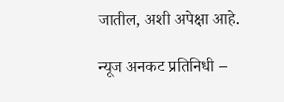जातील, अशी अपेक्षा आहे.

न्यूज अनकट प्रतिनिधी –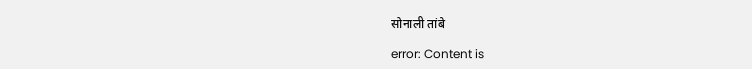सोनाली तांबे

error: Content is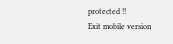protected !!
Exit mobile version